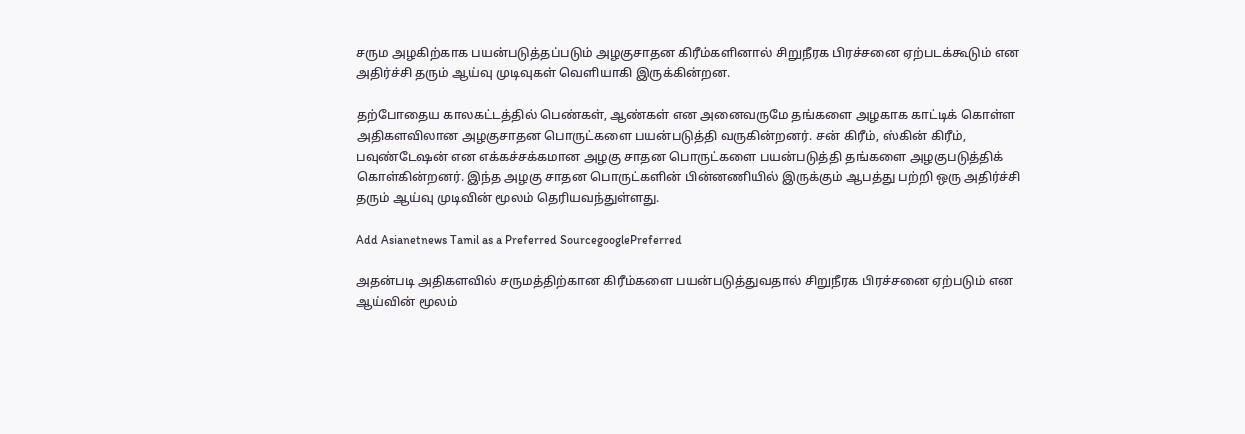சரும அழகிற்காக பயன்படுத்தப்படும் அழகுசாதன கிரீம்களினால் சிறுநீரக பிரச்சனை ஏற்படக்கூடும் என அதிர்ச்சி தரும் ஆய்வு முடிவுகள் வெளியாகி இருக்கின்றன.

தற்போதைய காலகட்டத்தில் பெண்கள், ஆண்கள் என அனைவருமே தங்களை அழகாக காட்டிக் கொள்ள அதிகளவிலான அழகுசாதன பொருட்களை பயன்படுத்தி வருகின்றனர். சன் கிரீம், ஸ்கின் கிரீம், பவுண்டேஷன் என எக்கச்சக்கமான அழகு சாதன பொருட்களை பயன்படுத்தி தங்களை அழகுபடுத்திக் கொள்கின்றனர். இந்த அழகு சாதன பொருட்களின் பின்னணியில் இருக்கும் ஆபத்து பற்றி ஒரு அதிர்ச்சி தரும் ஆய்வு முடிவின் மூலம் தெரியவந்துள்ளது.

Add Asianetnews Tamil as a Preferred SourcegooglePreferred

அதன்படி அதிகளவில் சருமத்திற்கான கிரீம்களை பயன்படுத்துவதால் சிறுநீரக பிரச்சனை ஏற்படும் என ஆய்வின் மூலம்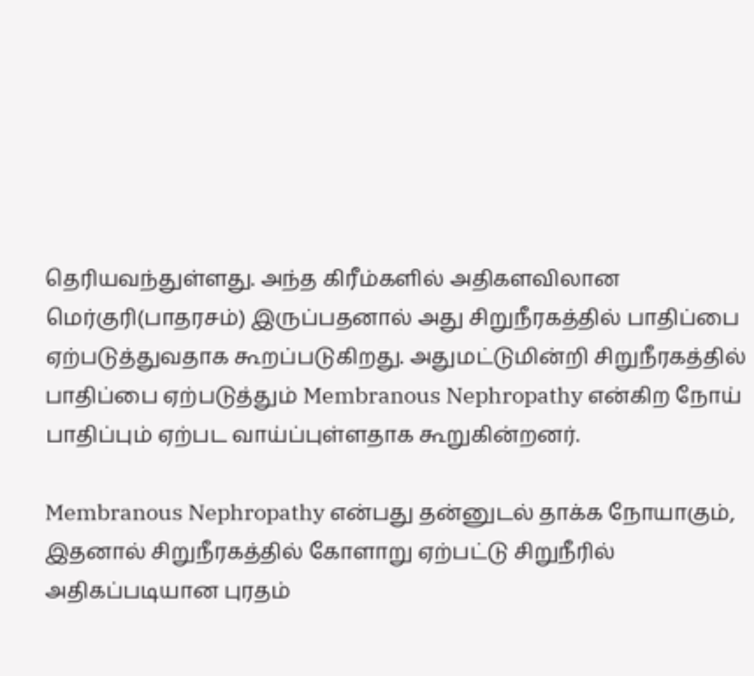தெரியவந்துள்ளது. அந்த கிரீம்களில் அதிகளவிலான மெர்குரி(பாதரசம்) இருப்பதனால் அது சிறுநீரகத்தில் பாதிப்பை ஏற்படுத்துவதாக கூறப்படுகிறது. அதுமட்டுமின்றி சிறுநீரகத்தில் பாதிப்பை ஏற்படுத்தும் Membranous Nephropathy என்கிற நோய் பாதிப்பும் ஏற்பட வாய்ப்புள்ளதாக கூறுகின்றனர்.

Membranous Nephropathy என்பது தன்னுடல் தாக்க நோயாகும், இதனால் சிறுநீரகத்தில் கோளாறு ஏற்பட்டு சிறுநீரில் அதிகப்படியான புரதம்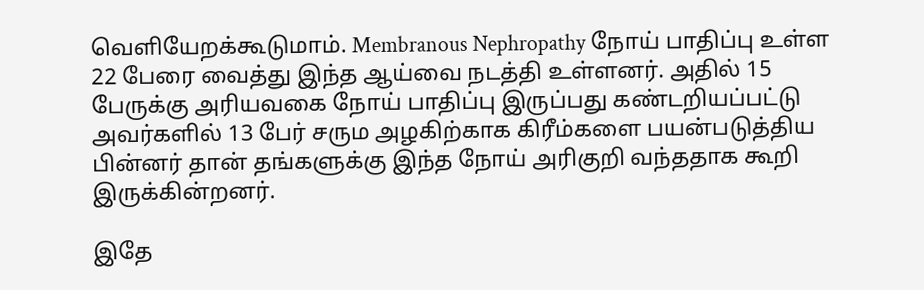வெளியேறக்கூடுமாம். Membranous Nephropathy நோய் பாதிப்பு உள்ள 22 பேரை வைத்து இந்த ஆய்வை நடத்தி உள்ளனர். அதில் 15 பேருக்கு அரியவகை நோய் பாதிப்பு இருப்பது கண்டறியப்பட்டு அவர்களில் 13 பேர் சரும அழகிற்காக கிரீம்களை பயன்படுத்திய பின்னர் தான் தங்களுக்கு இந்த நோய் அரிகுறி வந்ததாக கூறி இருக்கின்றனர்.

இதே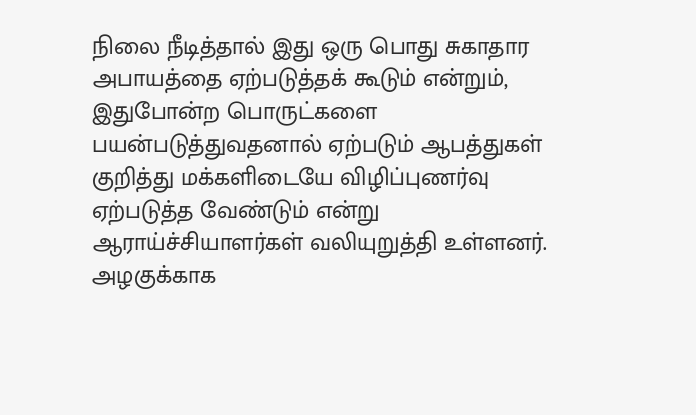நிலை நீடித்தால் இது ஒரு பொது சுகாதார அபாயத்தை ஏற்படுத்தக் கூடும் என்றும், இதுபோன்ற பொருட்களை பயன்படுத்துவதனால் ஏற்படும் ஆபத்துகள் குறித்து மக்களிடையே விழிப்புணர்வு ஏற்படுத்த வேண்டும் என்று ஆராய்ச்சியாளர்கள் வலியுறுத்தி உள்ளனர். அழகுக்காக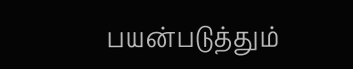பயன்படுத்தும்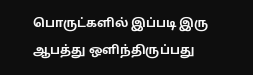பொருட்களில் இப்படி இரு ஆபத்து ஒளிந்திருப்பது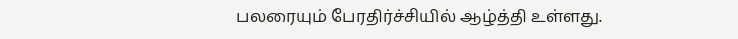பலரையும் பேரதிர்ச்சியில் ஆழ்த்தி உள்ளது.